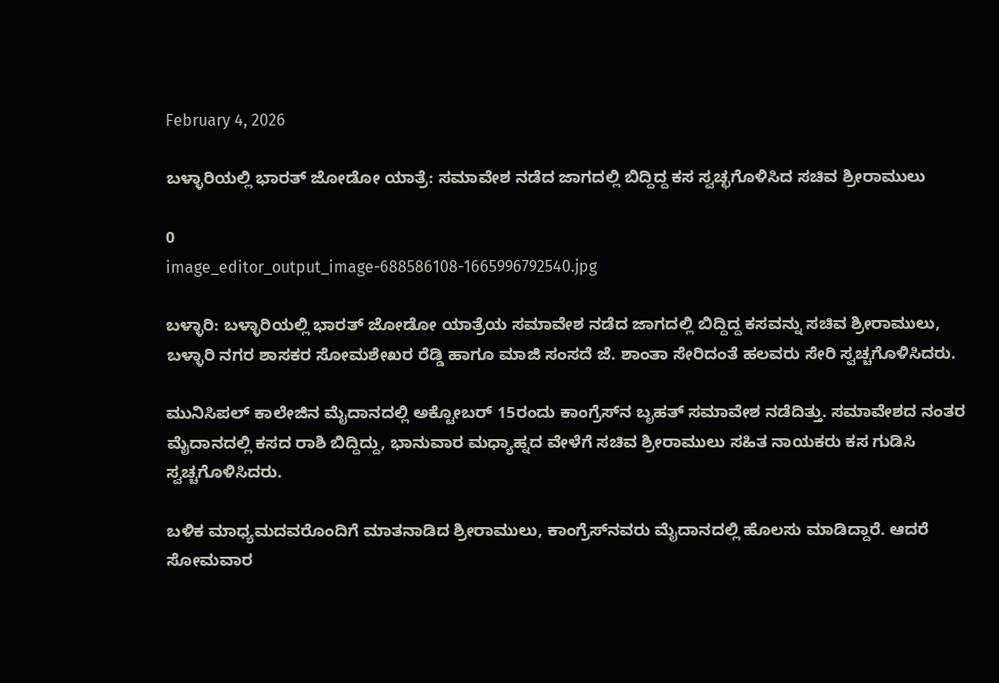February 4, 2026

ಬಳ್ಳಾರಿಯಲ್ಲಿ ಭಾರತ್ ಜೋಡೋ ಯಾತ್ರೆ: ಸಮಾವೇಶ ನಡೆದ ಜಾಗದಲ್ಲಿ ಬಿದ್ದಿದ್ದ ಕಸ ಸ್ವಚ್ಛಗೊಳಿಸಿದ ಸಚಿವ ಶ್ರೀರಾಮುಲು

0
image_editor_output_image-688586108-1665996792540.jpg

ಬಳ್ಳಾರಿ: ಬಳ್ಳಾರಿಯಲ್ಲಿ ಭಾರತ್ ಜೋಡೋ ಯಾತ್ರೆಯ ಸಮಾವೇಶ ನಡೆದ ಜಾಗದಲ್ಲಿ ಬಿದ್ದಿದ್ದ ಕಸವನ್ನು ಸಚಿವ ಶ್ರೀರಾಮುಲು, ಬಳ್ಳಾರಿ ನಗರ ಶಾಸಕರ ಸೋಮಶೇಖರ ರೆಡ್ಡಿ ಹಾಗೂ ಮಾಜಿ ಸಂಸದೆ ಜೆ. ಶಾಂತಾ ಸೇರಿದಂತೆ ಹಲವರು ಸೇರಿ ಸ್ವಚ್ಚಗೊಳಿಸಿದರು.

ಮುನಿಸಿಪಲ್ ಕಾಲೇಜಿನ ಮೈದಾನದಲ್ಲಿ ಅಕ್ಟೋಬರ್‌ 15ರಂದು ಕಾಂಗ್ರೆಸ್‌‌ನ ಬೃಹತ್‌ ಸಮಾವೇಶ ನಡೆದಿತ್ತು. ಸಮಾವೇಶದ ನಂತರ ಮೈದಾನದಲ್ಲಿ ಕಸದ ರಾಶಿ ಬಿದ್ದಿದ್ದು, ಭಾನುವಾರ ಮಧ್ಯಾಹ್ನದ ವೇಳೆಗೆ ಸಚಿವ ಶ್ರೀರಾಮುಲು ಸಹಿತ ನಾಯಕರು ಕಸ ಗುಡಿಸಿ ಸ್ವಚ್ಚಗೊಳಿಸಿದರು.

ಬಳಿಕ ಮಾಧ್ಯಮದವರೊಂದಿಗೆ ಮಾತನಾಡಿದ ಶ್ರೀರಾಮುಲು, ಕಾಂಗ್ರೆಸ್‌ನವರು ಮೈದಾನದಲ್ಲಿ ಹೊಲಸು ಮಾಡಿದ್ದಾರೆ. ಆದರೆ ಸೋಮವಾರ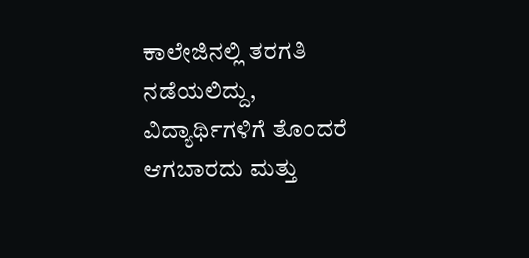ಕಾಲೇಜಿನಲ್ಲಿ ತರಗತಿ ನಡೆಯಲಿದ್ದು, ವಿದ್ಯಾರ್ಥಿಗಳಿಗೆ ತೊಂದರೆ ಆಗಬಾರದು ಮತ್ತು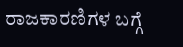ರಾಜಕಾರಣಿಗಳ ಬಗ್ಗೆ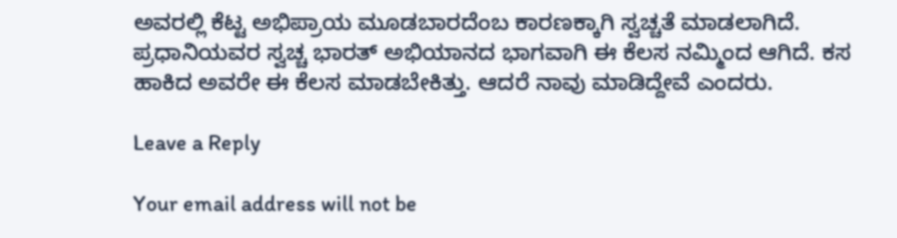ಅವರಲ್ಲಿ ಕೆಟ್ಟ ಅಭಿಪ್ರಾಯ ಮೂಡಬಾರದೆಂಬ ಕಾರಣಕ್ಕಾಗಿ ಸ್ವಚ್ಚತೆ ಮಾಡಲಾಗಿದೆ. ಪ್ರಧಾನಿಯವರ ಸ್ವಚ್ಚ ಭಾರತ್ ಅಭಿಯಾನದ ಭಾಗವಾಗಿ ಈ ಕೆಲಸ ನಮ್ಮಿಂದ ಆಗಿದೆ. ಕಸ ಹಾಕಿದ ಅವರೇ ಈ ಕೆಲಸ ಮಾಡಬೇಕಿತ್ತು. ಆದರೆ ನಾವು ಮಾಡಿದ್ದೇವೆ ಎಂದರು.

Leave a Reply

Your email address will not be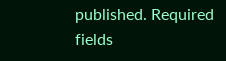published. Required fields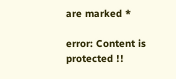are marked *

error: Content is protected !!